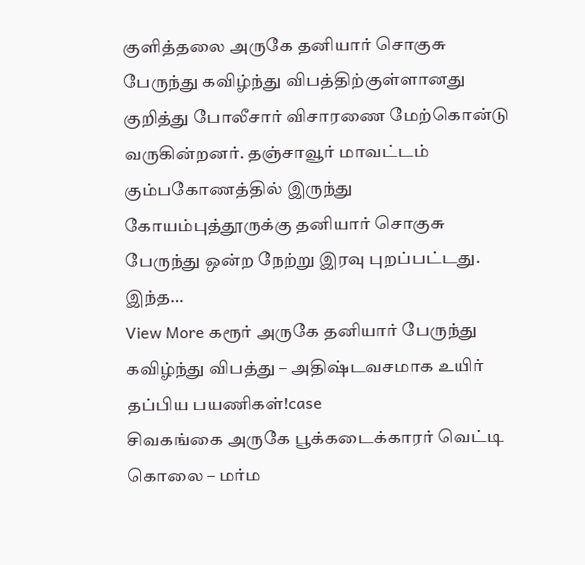குளித்தலை அருகே தனியார் சொகுசு பேருந்து கவிழ்ந்து விபத்திற்குள்ளானது குறித்து போலீசார் விசாரணை மேற்கொன்டு வருகின்றனர். தஞ்சாவூர் மாவட்டம் கும்பகோணத்தில் இருந்து கோயம்புத்தூருக்கு தனியார் சொகுசு பேருந்து ஒன்ற நேற்று இரவு புறப்பட்டது. இந்த…
View More கரூர் அருகே தனியார் பேருந்து கவிழ்ந்து விபத்து – அதிஷ்டவசமாக உயிர் தப்பிய பயணிகள்!case
சிவகங்கை அருகே பூக்கடைக்காரர் வெட்டி கொலை – மர்ம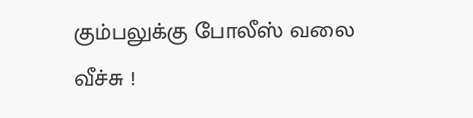கும்பலுக்கு போலீஸ் வலை வீச்சு !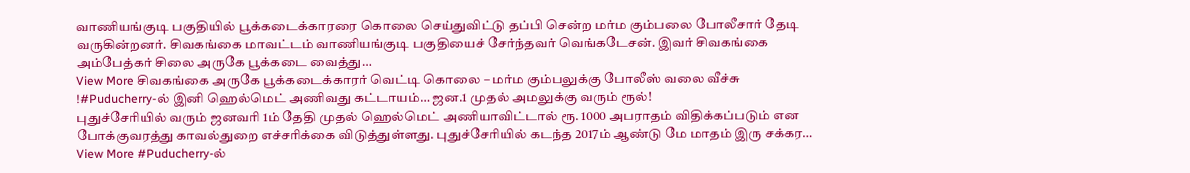வாணியங்குடி பகுதியில் பூக்கடைக்காரரை கொலை செய்துவிட்டு தப்பி சென்ற மர்ம கும்பலை போலீசார் தேடி வருகின்றனர். சிவகங்கை மாவட்டம் வாணியங்குடி பகுதியைச் சேர்ந்தவர் வெங்கடேசன். இவர் சிவகங்கை அம்பேத்கர் சிலை அருகே பூக்கடை வைத்து…
View More சிவகங்கை அருகே பூக்கடைக்காரர் வெட்டி கொலை – மர்ம கும்பலுக்கு போலீஸ் வலை வீச்சு !#Puducherry-ல் இனி ஹெல்மெட் அணிவது கட்டாயம்… ஜன.1 முதல் அமலுக்கு வரும் ரூல்!
புதுச்சேரியில் வரும் ஜனவரி 1ம் தேதி முதல் ஹெல்மெட் அணியாவிட்டால் ரூ. 1000 அபராதம் விதிக்கப்படும் என போக்குவரத்து காவல்துறை எச்சரிக்கை விடுத்துள்ளது. புதுச்சேரியில் கடந்த 2017ம் ஆண்டு மே மாதம் இரு சக்கர…
View More #Puducherry-ல்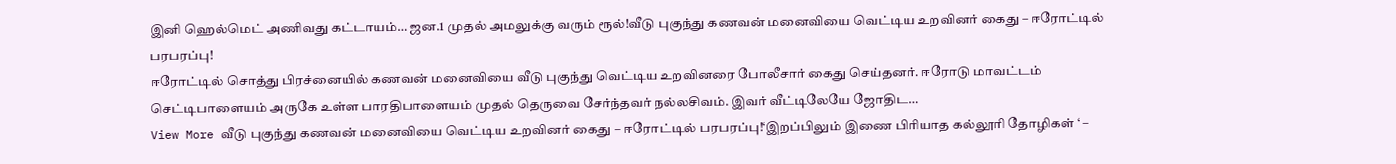இனி ஹெல்மெட் அணிவது கட்டாயம்… ஜன.1 முதல் அமலுக்கு வரும் ரூல்!வீடு புகுந்து கணவன் மனைவியை வெட்டிய உறவினர் கைது – ஈரோட்டில் பரபரப்பு!
ஈரோட்டில் சொத்து பிரச்னையில் கணவன் மனைவியை வீடு புகுந்து வெட்டிய உறவினரை போலீசார் கைது செய்தனர். ஈரோடு மாவட்டம் செட்டிபாளையம் அருகே உள்ள பாரதிபாளையம் முதல் தெருவை சேர்ந்தவர் நல்லசிவம். இவர் வீட்டிலேயே ஜோதிட…
View More வீடு புகுந்து கணவன் மனைவியை வெட்டிய உறவினர் கைது – ஈரோட்டில் பரபரப்பு!‘இறப்பிலும் இணை பிரியாத கல்லூரி தோழிகள் ‘ –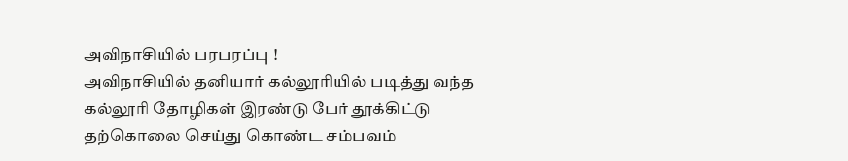அவிநாசியில் பரபரப்பு !
அவிநாசியில் தனியார் கல்லூரியில் படித்து வந்த கல்லூரி தோழிகள் இரண்டு பேர் தூக்கிட்டு தற்கொலை செய்து கொண்ட சம்பவம்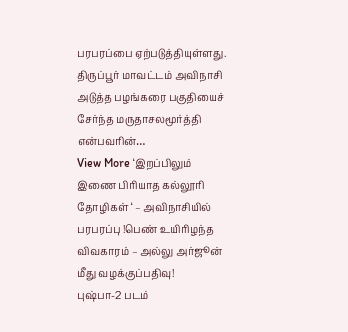பரபரப்பை ஏற்படுத்தியுள்ளது. திருப்பூர் மாவட்டம் அவிநாசி அடுத்த பழங்கரை பகுதியைச் சேர்ந்த மருதாசலமூர்த்தி என்பவரின்…
View More ‘இறப்பிலும் இணை பிரியாத கல்லூரி தோழிகள் ‘ – அவிநாசியில் பரபரப்பு !பெண் உயிரிழந்த விவகாரம் – அல்லு அர்ஜூன் மீது வழக்குப்பதிவு!
புஷ்பா-2 படம்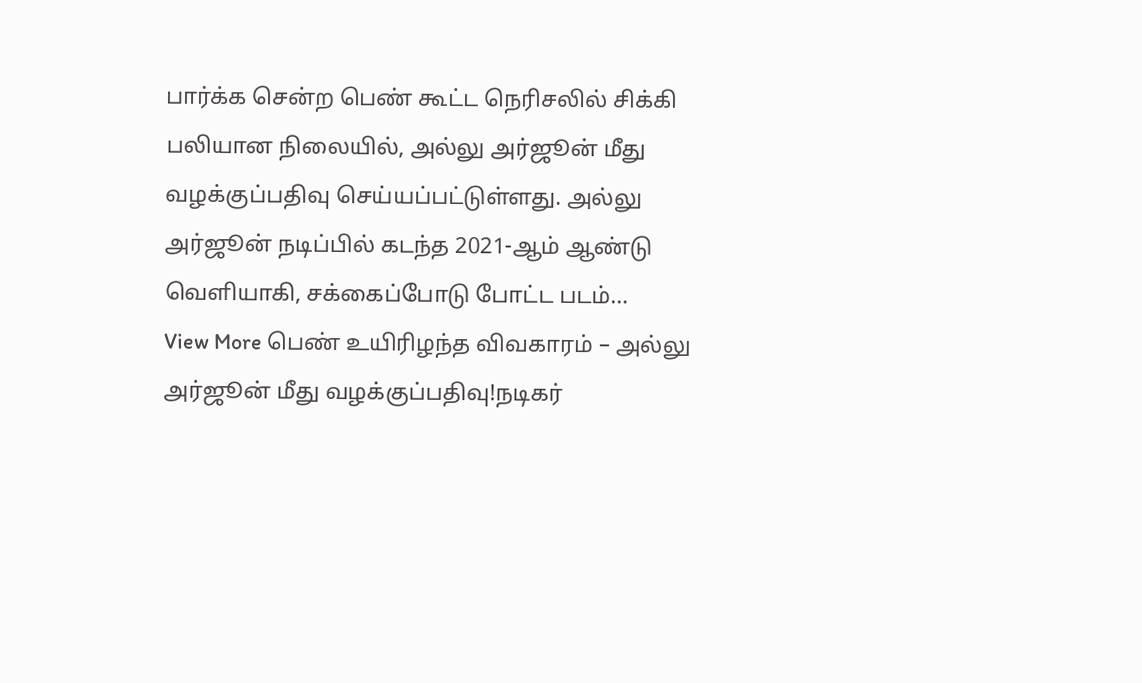பார்க்க சென்ற பெண் கூட்ட நெரிசலில் சிக்கி பலியான நிலையில், அல்லு அர்ஜூன் மீது வழக்குப்பதிவு செய்யப்பட்டுள்ளது. அல்லு அர்ஜூன் நடிப்பில் கடந்த 2021-ஆம் ஆண்டு வெளியாகி, சக்கைப்போடு போட்ட படம்…
View More பெண் உயிரிழந்த விவகாரம் – அல்லு அர்ஜூன் மீது வழக்குப்பதிவு!நடிகர்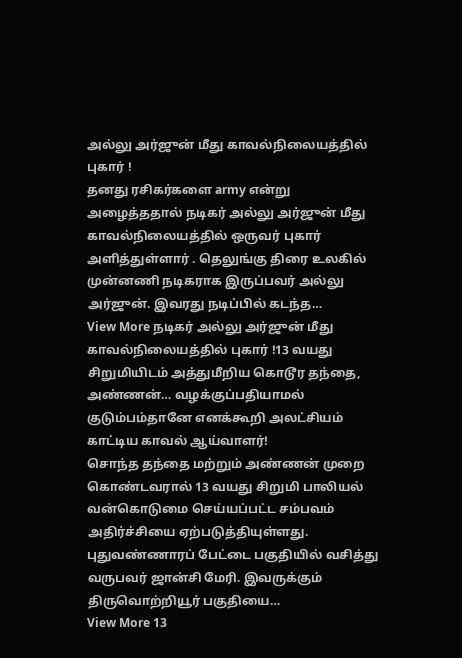அல்லு அர்ஜுன் மீது காவல்நிலையத்தில் புகார் !
தனது ரசிகர்களை army என்று அழைத்ததால் நடிகர் அல்லு அர்ஜுன் மீது காவல்நிலையத்தில் ஒருவர் புகார் அளித்துள்ளார் . தெலுங்கு திரை உலகில் முன்னணி நடிகராக இருப்பவர் அல்லு அர்ஜுன். இவரது நடிப்பில் கடந்த…
View More நடிகர் அல்லு அர்ஜுன் மீது காவல்நிலையத்தில் புகார் !13 வயது சிறுமியிடம் அத்துமீறிய கொடூர தந்தை, அண்ணன்… வழக்குப்பதியாமல் குடும்பம்தானே எனக்கூறி அலட்சியம் காட்டிய காவல் ஆய்வாளர்!
சொந்த தந்தை மற்றும் அண்ணன் முறை கொண்டவரால் 13 வயது சிறுமி பாலியல் வன்கொடுமை செய்யப்பட்ட சம்பவம் அதிர்ச்சியை ஏற்படுத்தியுள்ளது. புதுவண்ணாரப் பேட்டை பகுதியில் வசித்து வருபவர் ஜான்சி மேரி. இவருக்கும் திருவொற்றியூர் பகுதியை…
View More 13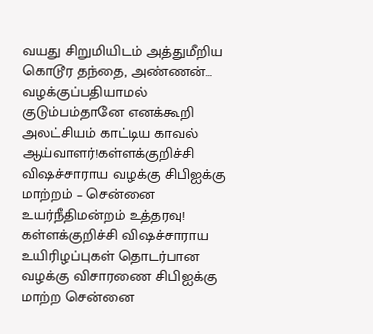வயது சிறுமியிடம் அத்துமீறிய கொடூர தந்தை, அண்ணன்… வழக்குப்பதியாமல் குடும்பம்தானே எனக்கூறி அலட்சியம் காட்டிய காவல் ஆய்வாளர்!கள்ளக்குறிச்சி விஷச்சாராய வழக்கு சிபிஐக்கு மாற்றம் – சென்னை உயர்நீதிமன்றம் உத்தரவு!
கள்ளக்குறிச்சி விஷச்சாராய உயிரிழப்புகள் தொடர்பான வழக்கு விசாரணை சிபிஐக்கு மாற்ற சென்னை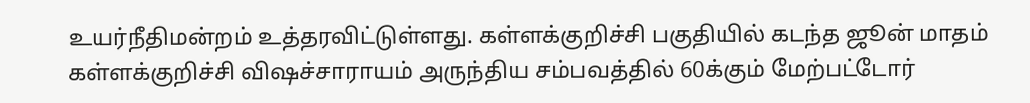உயர்நீதிமன்றம் உத்தரவிட்டுள்ளது. கள்ளக்குறிச்சி பகுதியில் கடந்த ஜூன் மாதம் கள்ளக்குறிச்சி விஷச்சாராயம் அருந்திய சம்பவத்தில் 60க்கும் மேற்பட்டோர்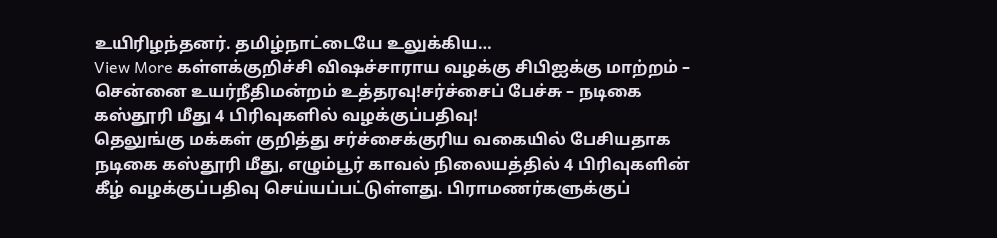உயிரிழந்தனர். தமிழ்நாட்டையே உலுக்கிய…
View More கள்ளக்குறிச்சி விஷச்சாராய வழக்கு சிபிஐக்கு மாற்றம் – சென்னை உயர்நீதிமன்றம் உத்தரவு!சர்ச்சைப் பேச்சு – நடிகை கஸ்தூரி மீது 4 பிரிவுகளில் வழக்குப்பதிவு!
தெலுங்கு மக்கள் குறித்து சர்ச்சைக்குரிய வகையில் பேசியதாக நடிகை கஸ்தூரி மீது, எழும்பூர் காவல் நிலையத்தில் 4 பிரிவுகளின் கீழ் வழக்குப்பதிவு செய்யப்பட்டுள்ளது. பிராமணர்களுக்குப்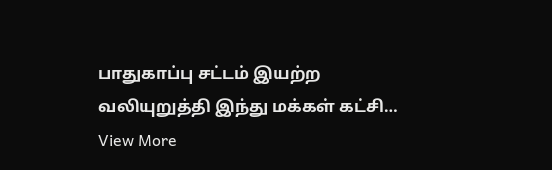பாதுகாப்பு சட்டம் இயற்ற வலியுறுத்தி இந்து மக்கள் கட்சி…
View More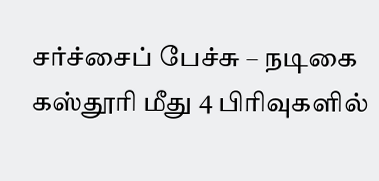சர்ச்சைப் பேச்சு – நடிகை கஸ்தூரி மீது 4 பிரிவுகளில்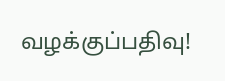வழக்குப்பதிவு!